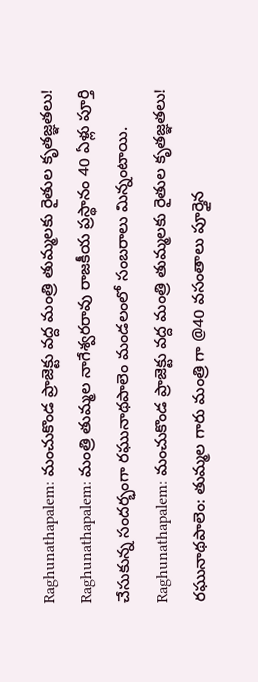Raghunathapalem: మంచుకొండ ప్రాజెక్టు వద్ద మంత్రి తుమ్మలకు రైతుల కృతజ్ఞతలు!
Raghunathapalem: మంత్రి తుమ్మల నాగేశ్వరరావు రాజకీయ ప్రస్థానం 40 ఏళ్లు పూర్తి చేసుకున్న సందర్భంగా రఘునాథపాలెం మండలంలో సంబరాలు మిన్నంటాయి.
Raghunathapalem: మంచుకొండ ప్రాజెక్టు వద్ద మంత్రి తుమ్మలకు రైతుల కృతజ్ఞతలు!
రఘునాథపాలెం: తుమ్మల గారు మంత్రి గా @40 వసంతాలు పూర్తైన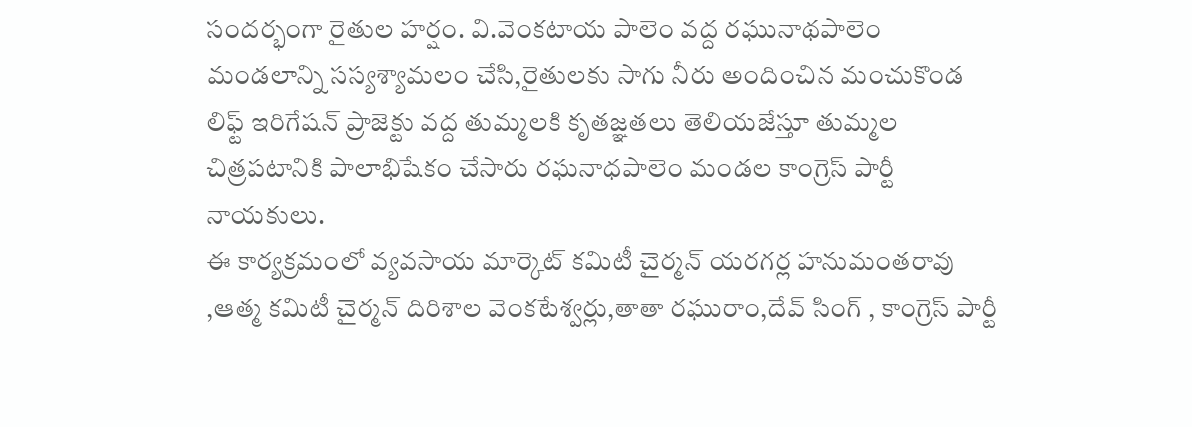సందర్భంగా రైతుల హర్షం. వి.వెంకటాయ పాలెం వద్ద రఘునాథపాలెం మండలాన్ని సస్యశ్యామలం చేసి,రైతులకు సాగు నీరు అందించిన మంచుకొండ లిఫ్ట్ ఇరిగేషన్ ప్రాజెక్టు వద్ద తుమ్మలకి కృతజ్ఞతలు తెలియజేస్తూ తుమ్మల చిత్రపటానికి పాలాభిషేకం చేసారు రఘనాధపాలెం మండల కాంగ్రెస్ పార్టీ నాయకులు.
ఈ కార్యక్రమంలో వ్యవసాయ మార్కెట్ కమిటీ చైర్మన్ యరగర్ల హనుమంతరావు ,ఆత్మ కమిటీ చైర్మన్ దిరిశాల వెంకటేశ్వర్లు,తాతా రఘురాం,దేవ్ సింగ్ , కాంగ్రెస్ పార్టీ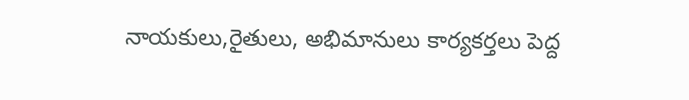నాయకులు,రైతులు, అభిమానులు కార్యకర్తలు పెద్ద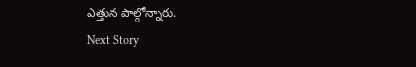ఎత్తున పాల్గోన్నారు.
Next Story